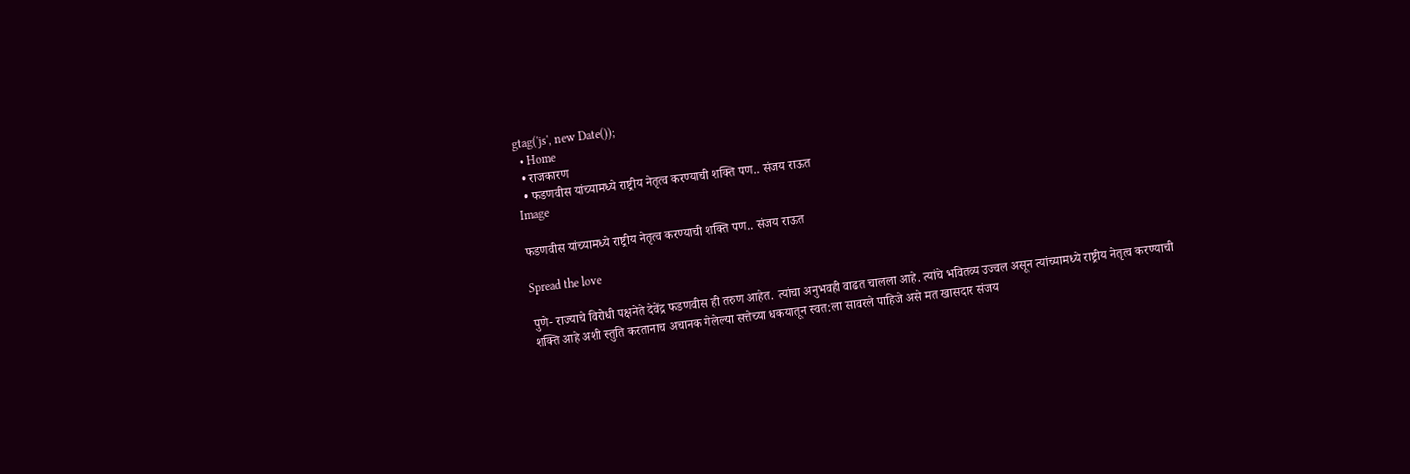gtag('js', new Date());
  • Home
  • राजकारण
  • फडणवीस यांच्यामध्ये राष्ट्रीय नेतृत्व करण्याची शक्ति पण.. संजय राऊत
Image

फडणवीस यांच्यामध्ये राष्ट्रीय नेतृत्व करण्याची शक्ति पण.. संजय राऊत

Spread the love

पुणे- राज्याचे विरोधी पक्षनेते देवेंद्र फडणवीस ही तरुण आहेत. त्यांचा अनुभवही वाढत चालला आहे. त्यांचे भवितव्य उज्वल असून त्यांच्यामध्ये राष्ट्रीय नेतृत्व करण्याची शक्ति आहे अशी स्तुति करतानाच अचानक गेलेल्या सत्तेच्या धकयातून स्वत:ला सावरले पाहिजे असे मत खासदार संजय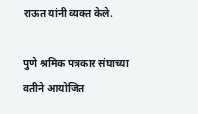राऊत यांनी व्यक्त केले.

पुणे श्रमिक पत्रकार संघाच्या वतीने आयोजित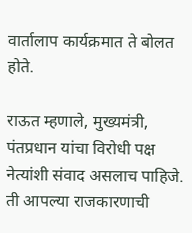वार्तालाप कार्यक्रमात ते बोलत होते.

राऊत म्हणाले, मुख्यमंत्री, पंतप्रधान यांचा विरोधी पक्ष नेत्यांशी संवाद असलाच पाहिजे. ती आपल्या राजकारणाची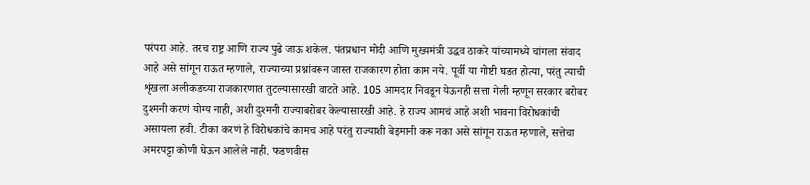परंपरा आहे. तरच राष्ट्र आणि राज्य पुढे जाऊ शकेल. पंतप्रधान मोदी आणि मुख्यमंत्री उद्धव ठाकरे यांच्यामध्ये चांगला संवाद आहे असे सांगून राऊत म्हणाले, राज्याच्या प्रश्नांवरून जास्त राजकारण होता काम नये. पूर्वी या गोष्टी घडत होत्या, परंतु त्याची शृंखला अलीकडच्या राजकारणात तुटल्यासारखी वाटते आहे. 105 आमदार निवडून येऊनही सत्ता गेली म्हणून सरकार बरोबर दुश्मनी करणं योग्य नाही, अशी दुश्मनी राज्याबरोबर केल्यासारखी आहे. हे राज्य आमचं आहे अशी भावना विरोधकांची असायला हवी. टीका करणं हे विरोधकांचे कामच आहे परंतु राज्याशी बेइमानी करू नका असे सांगून राऊत म्हणाले, सत्तेचा अमरपट्टा कोणी घेऊन आलेले नाही. फडणवीस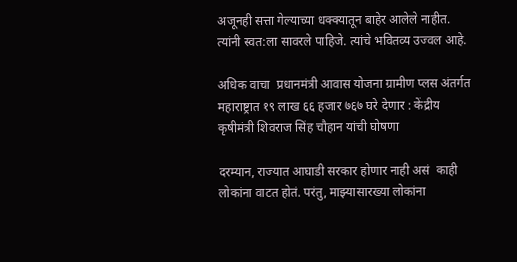अजूनही सत्ता गेल्याच्या धक्क्यातून बाहेर आलेले नाहीत. त्यांनी स्वत:ला सावरले पाहिजे. त्यांचे भवितव्य उज्वल आहे.

अधिक वाचा  प्रधानमंत्री आवास योजना ग्रामीण प्लस अंतर्गत महाराष्ट्रात १९ लाख ६६ हजार ७६७ घरे देणार : केंद्रीय कृषीमंत्री शिवराज सिंह चौहान यांची घोषणा

दरम्यान, राज्यात आघाडी सरकार होणार नाही असं  काही लोकांना वाटत होतं. परंतु, माझ्यासारख्या लोकांना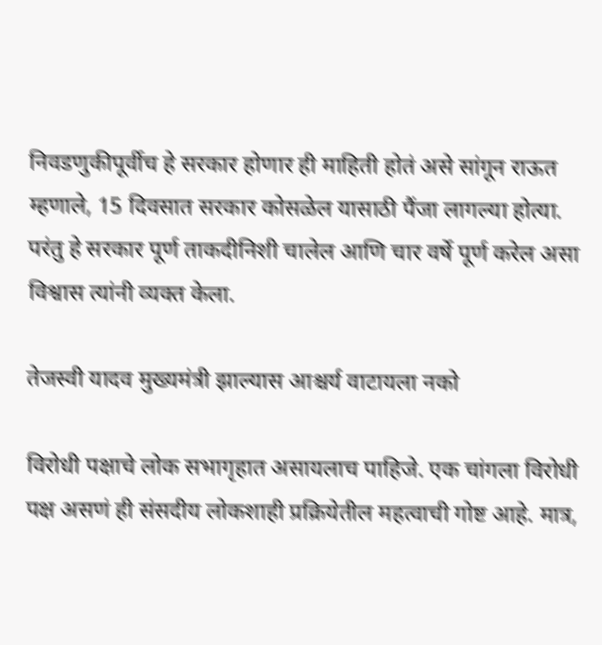निवडणुकीपूर्वीच हे सरकार होणार ही माहिती होतं असे सांगून राऊत म्हणाले, 15 दिवसात सरकार कोसळेल यासाठी पैंजा लागल्या होत्या. परंतु हे सरकार पूर्ण ताकदीनिशी चालेल आणि चार वर्षे पूर्ण करेल असा विश्वास त्यांनी व्यक्त केला.

तेजस्वी यादव मुख्यमंत्री झाल्यास आश्चर्य वाटायला नको

विरोधी पक्षाचे लोक सभागृहात असायलाच पाहिजे. एक चांगला विरोधी पक्ष असणं ही संसदीय लोकशाही प्रक्रियेतील महत्वाची गोष्ट आहे. मात्र,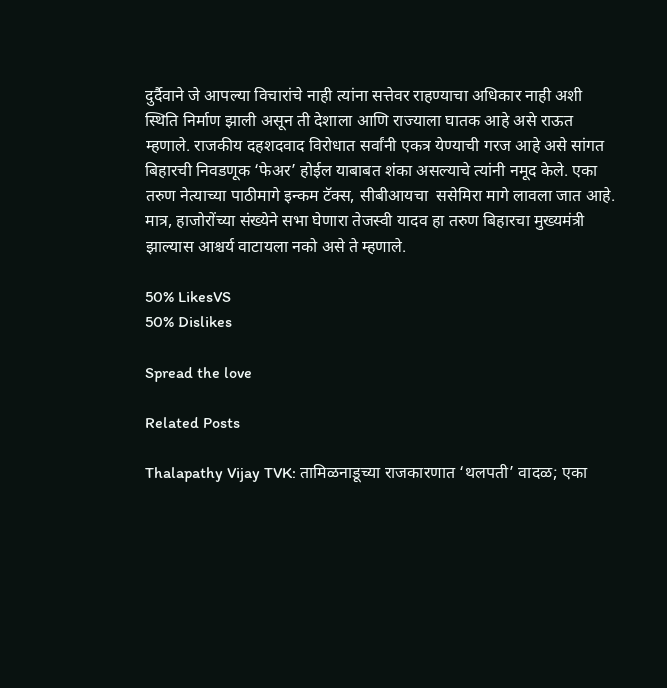दुर्दैवाने जे आपल्या विचारांचे नाही त्यांना सत्तेवर राहण्याचा अधिकार नाही अशी स्थिति निर्माण झाली असून ती देशाला आणि राज्याला घातक आहे असे राऊत म्हणाले. राजकीय दहशदवाद विरोधात सर्वांनी एकत्र येण्याची गरज आहे असे सांगत बिहारची निवडणूक ‘फेअर’ होईल याबाबत शंका असल्याचे त्यांनी नमूद केले. एका तरुण नेत्याच्या पाठीमागे इन्कम टॅक्स, सीबीआयचा  ससेमिरा मागे लावला जात आहे. मात्र, हाजोरोंच्या संख्येने सभा घेणारा तेजस्वी यादव हा तरुण बिहारचा मुख्यमंत्री झाल्यास आश्चर्य वाटायला नको असे ते म्हणाले.

50% LikesVS
50% Dislikes

Spread the love

Related Posts

Thalapathy Vijay TVK: तामिळनाडूच्या राजकारणात ‘थलपती’ वादळ; एका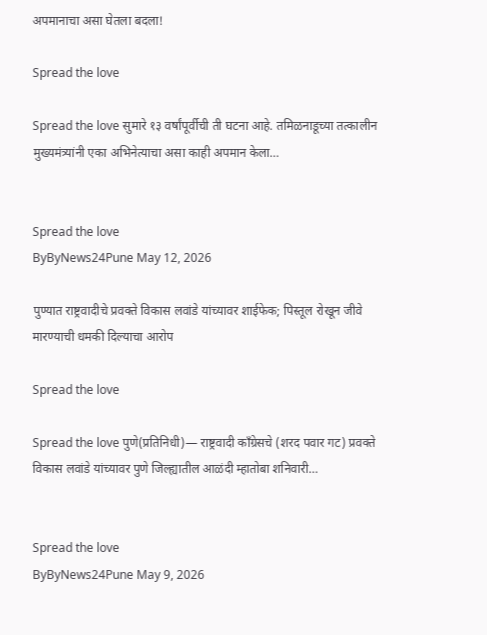अपमानाचा असा घेतला बदला!

Spread the love

Spread the love सुमारे १३ वर्षांपूर्वीची ती घटना आहे. तमिळनाडूच्या तत्कालीन मुख्यमंत्र्यांनी एका अभिनेत्याचा असा काही अपमान केला…


Spread the love
ByByNews24Pune May 12, 2026

पुण्यात राष्ट्रवादीचे प्रवक्ते विकास लवांडे यांच्यावर शाईफेक; पिस्तूल रोखून जीवे मारण्याची धमकी दिल्याचा आरोप

Spread the love

Spread the love पुणे(प्रतिनिधी)— राष्ट्रवादी काँग्रेसचे (शरद पवार गट) प्रवक्ते विकास लवांडे यांच्यावर पुणे जिल्ह्यातील आळंदी म्हातोबा शनिवारी…


Spread the love
ByByNews24Pune May 9, 2026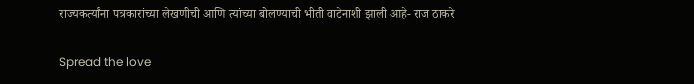राज्यकर्त्यांना पत्रकारांच्या लेखणीची आणि त्यांच्या बोलण्याची भीती वाटेनाशी झाली आहे- राज ठाकरे

Spread the love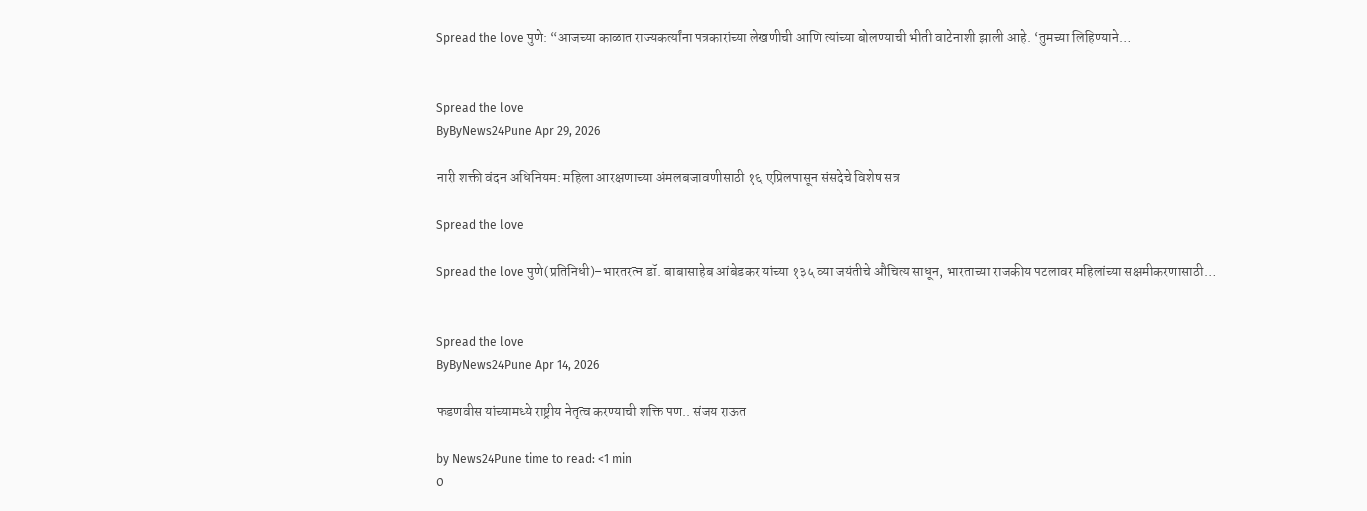Spread the love पुणे: “आजच्या काळात राज्यकर्त्यांना पत्रकारांच्या लेखणीची आणि त्यांच्या बोलण्याची भीती वाटेनाशी झाली आहे. ‘तुमच्या लिहिण्याने…


Spread the love
ByByNews24Pune Apr 29, 2026

नारी शक्ती वंदन अधिनियम: महिला आरक्षणाच्या अंमलबजावणीसाठी १६ एप्रिलपासून संसदेचे विशेष सत्र

Spread the love

Spread the love पुणे(प्रतिनिधी)–भारतरत्न डॉ. बाबासाहेब आंबेडकर यांच्या १३५ व्या जयंतीचे औचित्य साधून, भारताच्या राजकीय पटलावर महिलांच्या सक्षमीकरणासाठी…


Spread the love
ByByNews24Pune Apr 14, 2026

फडणवीस यांच्यामध्ये राष्ट्रीय नेतृत्व करण्याची शक्ति पण.. संजय राऊत

by News24Pune time to read: <1 min
0